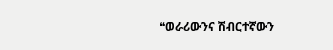❝ወራሪውንና ሽብርተኛውን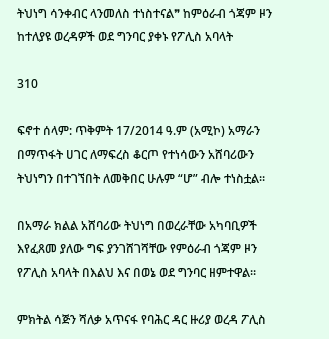ትህነግ ሳንቀብር ላንመለስ ተነስተናል❞ ከምዕራብ ጎጃም ዞን ከተለያዩ ወረዳዎች ወደ ግንባር ያቀኑ የፖሊስ አባላት

310

ፍኖተ ሰላም: ጥቅምት 17/2014 ዓ.ም (አሚኮ) አማራን በማጥፋት ሀገር ለማፍረስ ቆርጦ የተነሳውን አሸባሪውን ትህነግን በተገኘበት ለመቅበር ሁሉም “ሆ” ብሎ ተነስቷል።

በአማራ ክልል አሸባሪው ትህነግ በወረራቸው አካባቢዎች እየፈጸመ ያለው ግፍ ያንገሸገሻቸው የምዕራብ ጎጃም ዞን የፖሊስ አባላት በእልህ እና በወኔ ወደ ግንባር ዘምተዋል።

ምክትል ሳጅን ሻለቃ አጥናፋ የባሕር ዳር ዙሪያ ወረዳ ፖሊስ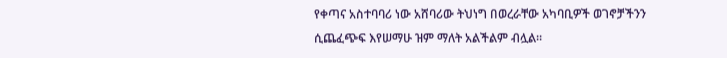የቀጣና አስተባባሪ ነው አሸባሪው ትህነግ በወረራቸው አካባቢዎች ወገኖቻችንን ሲጨፈጭፍ እየሠማሁ ዝም ማለት አልችልም ብሏል።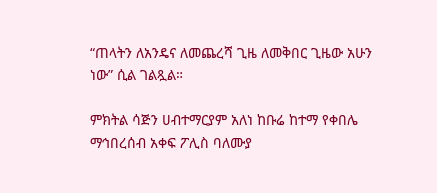“ጠላትን ለአንዴና ለመጨረሻ ጊዜ ለመቅበር ጊዜው አሁን ነው” ሲል ገልጿል።

ምክትል ሳጅን ሀብተማርያም አለነ ከቡሬ ከተማ የቀበሌ ማኅበረሰብ አቀፍ ፖሊስ ባለሙያ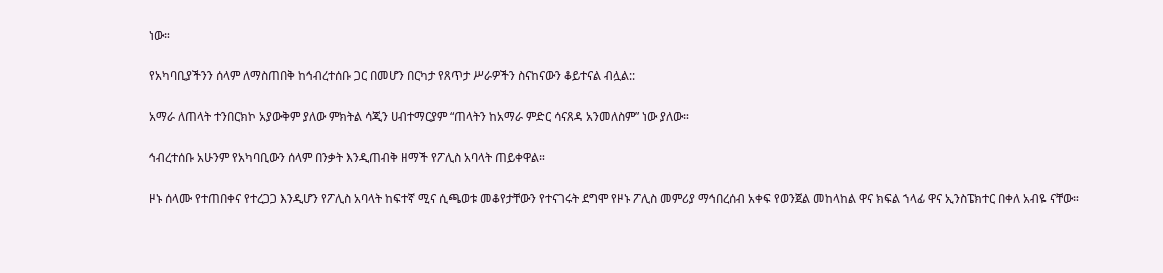ነው።

የአካባቢያችንን ሰላም ለማስጠበቅ ከኅብረተሰቡ ጋር በመሆን በርካታ የጸጥታ ሥራዎችን ስናከናውን ቆይተናል ብሏል::

አማራ ለጠላት ተንበርክኮ አያውቅም ያለው ምክትል ሳጂን ሀብተማርያም “ጠላትን ከአማራ ምድር ሳናጸዳ አንመለስም” ነው ያለው።

ኅብረተሰቡ አሁንም የአካባቢውን ሰላም በንቃት እንዲጠብቅ ዘማች የፖሊስ አባላት ጠይቀዋል።

ዞኑ ሰላሙ የተጠበቀና የተረጋጋ እንዲሆን የፖሊስ አባላት ከፍተኛ ሚና ሲጫወቱ መቆየታቸውን የተናገሩት ደግሞ የዞኑ ፖሊስ መምሪያ ማኅበረሰብ አቀፍ የወንጀል መከላከል ዋና ክፍል ኀላፊ ዋና ኢንስፔክተር በቀለ አብዬ ናቸው።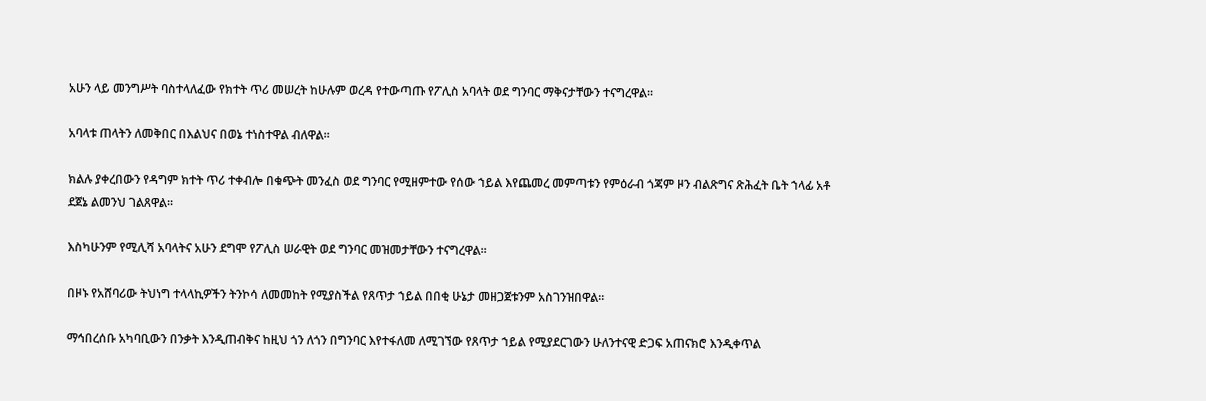አሁን ላይ መንግሥት ባስተላለፈው የክተት ጥሪ መሠረት ከሁሉም ወረዳ የተውጣጡ የፖሊስ አባላት ወደ ግንባር ማቅናታቸውን ተናግረዋል።

አባላቱ ጠላትን ለመቅበር በእልህና በወኔ ተነስተዋል ብለዋል።

ክልሉ ያቀረበውን የዳግም ክተት ጥሪ ተቀብሎ በቁጭት መንፈስ ወደ ግንባር የሚዘምተው የሰው ኀይል እየጨመረ መምጣቱን የምዕራብ ጎጃም ዞን ብልጽግና ጽሕፈት ቤት ኀላፊ አቶ ደጀኔ ልመንህ ገልጸዋል።

እስካሁንም የሚሊሻ አባላትና አሁን ደግሞ የፖሊስ ሠራዊት ወደ ግንባር መዝመታቸውን ተናግረዋል።

በዞኑ የአሸባሪው ትህነግ ተላላኪዎችን ትንኮሳ ለመመከት የሚያስችል የጸጥታ ኀይል በበቂ ሁኔታ መዘጋጀቱንም አስገንዝበዋል።

ማኅበረሰቡ አካባቢውን በንቃት እንዲጠብቅና ከዚህ ጎን ለጎን በግንባር እየተፋለመ ለሚገኘው የጸጥታ ኀይል የሚያደርገውን ሁለንተናዊ ድጋፍ አጠናክሮ እንዲቀጥል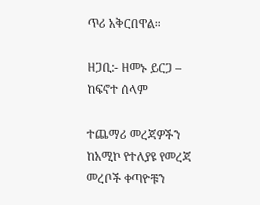ጥሪ አቅርበዋል።

ዘጋቢ:- ዘመኑ ይርጋ – ከፍኖተ ሰላም

ተጨማሪ መረጃዎችን ከአሚኮ የተለያዩ የመረጃ መረቦች ቀጣዮቹን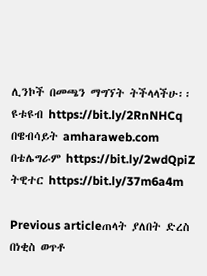ሊንኮች በመጫን ማግኘት ትችላላችሁ፡፡
ዩቱዩብ https://bit.ly/2RnNHCq
በዌብሳይት amharaweb.com
በቴሌግራም https://bit.ly/2wdQpiZ
ትዊተር https://bit.ly/37m6a4m

Previous articleጠላት ያለበት ድረስ በነቂስ ወጥቶ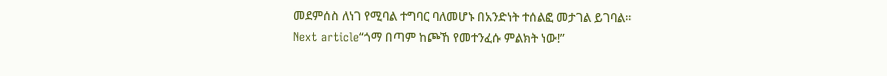መደምሰስ ለነገ የሚባል ተግባር ባለመሆኑ በአንድነት ተሰልፎ መታገል ይገባል፡፡
Next article“ጎማ በጣም ከጮኸ የመተንፈሱ ምልክት ነው!”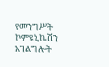የመንግሥት ኮምዩኒኬሽን አገልግሎት